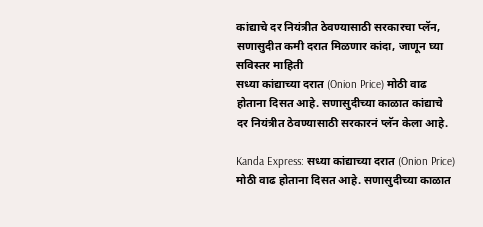कांद्याचे दर नियंत्रीत ठेवण्यासाठी सरकारचा प्लॅन, सणासुदीत कमी दरात मिळणार कांदा, जाणून घ्या सविस्तर माहिती
सध्या कांद्याच्या दरात (Onion Price) मोठी वाढ होताना दिसत आहे. सणासुदीच्या काळात कांद्याचे दर नियंत्रीत ठेवण्यासाठी सरकारनं प्लॅन केला आहे.

Kanda Express: सध्या कांद्याच्या दरात (Onion Price) मोठी वाढ होताना दिसत आहे. सणासुदीच्या काळात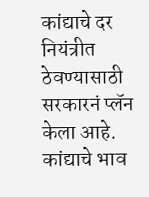कांद्याचे दर नियंत्रीत ठेवण्यासाठी सरकारनं प्लॅन केला आहे. कांद्याचे भाव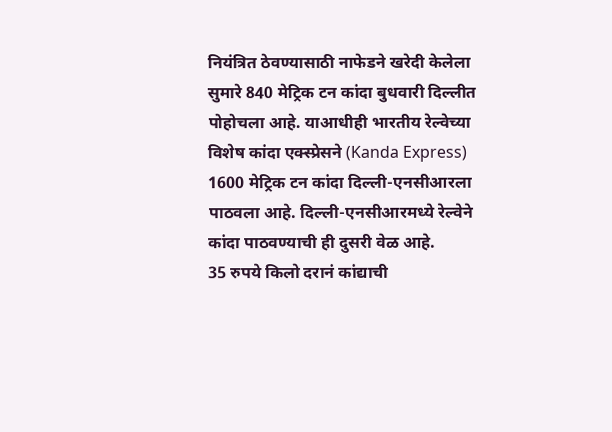नियंत्रित ठेवण्यासाठी नाफेडने खरेदी केलेला सुमारे 840 मेट्रिक टन कांदा बुधवारी दिल्लीत पोहोचला आहे. याआधीही भारतीय रेल्वेच्या विशेष कांदा एक्स्प्रेसने (Kanda Express) 1600 मेट्रिक टन कांदा दिल्ली-एनसीआरला पाठवला आहे. दिल्ली-एनसीआरमध्ये रेल्वेने कांदा पाठवण्याची ही दुसरी वेळ आहे.
35 रुपये किलो दरानं कांद्याची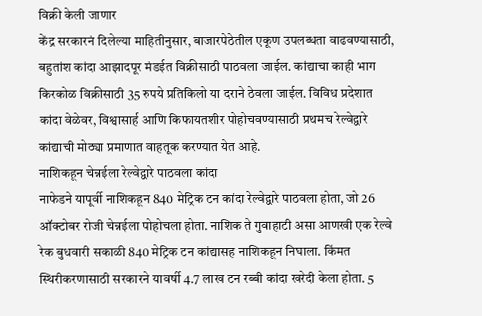विक्री केली जाणार
केंद्र सरकारनं दिलेल्या माहितीनुसार, बाजारपेठेतील एकूण उपलब्धता वाढवण्यासाठी, बहुतांश कांदा आझादपूर मंडईत विक्रीसाठी पाठवला जाईल. कांद्याचा काही भाग किरकोळ विक्रीसाठी 35 रुपये प्रतिकिलो या दराने ठेवला जाईल. विविध प्रदेशात कांदा वेळेवर, विश्वासार्ह आणि किफायतशीर पोहोचवण्यासाठी प्रथमच रेल्वेद्वारे कांद्याची मोठ्या प्रमाणात वाहतूक करण्यात येत आहे.
नाशिकहून चेन्नईला रेल्वेद्वारे पाठवला कांदा
नाफेडने यापूर्वी नाशिकहून 840 मेट्रिक टन कांदा रेल्वेद्वारे पाठवला होता, जो 26 ऑक्टोबर रोजी चेन्नईला पोहोचला होता. नाशिक ते गुवाहाटी असा आणखी एक रेल्वे रेक बुधवारी सकाळी 840 मेट्रिक टन कांद्यासह नाशिकहून निघाला. किंमत स्थिरीकरणासाठी सरकारने यावर्षी 4.7 लाख टन रब्बी कांदा खरेदी केला होता. 5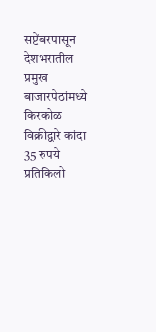सप्टेंबरपासून देशभरातील प्रमुख बाजारपेठांमध्ये किरकोळ विक्रीद्वारे कांदा 35 रुपये प्रतिकिलो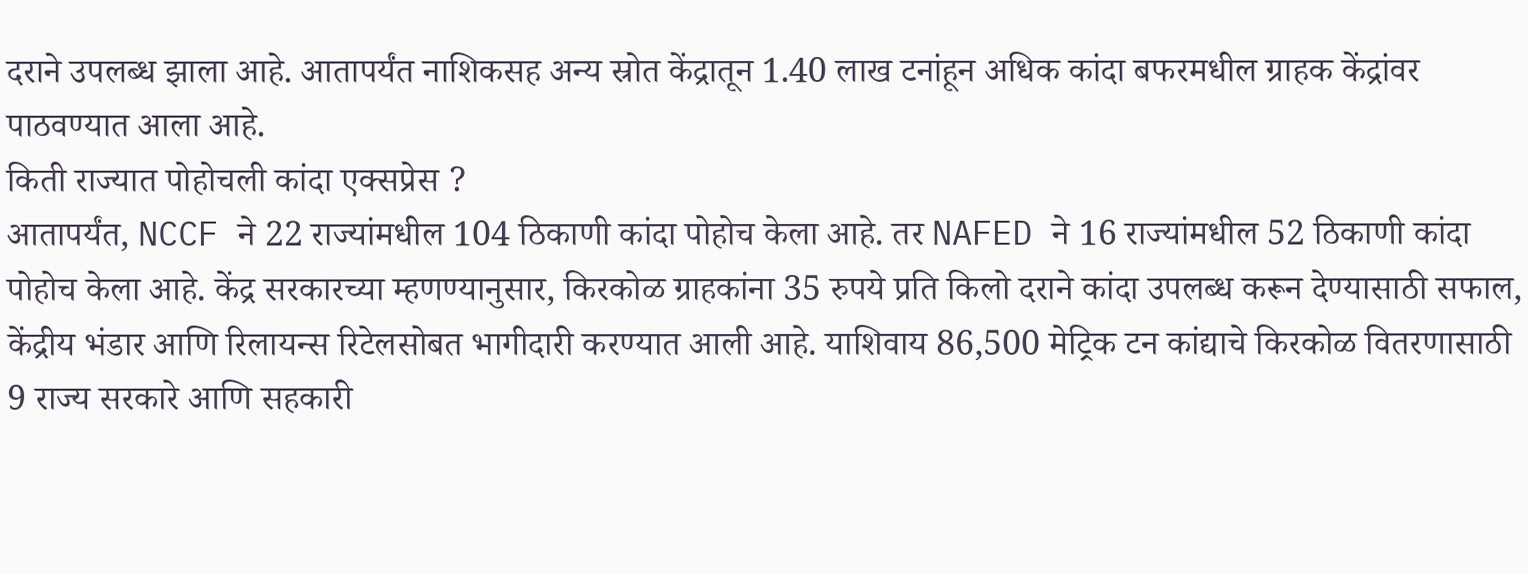दराने उपलब्ध झाला आहे. आतापर्यंत नाशिकसह अन्य स्रोत केंद्रातून 1.40 लाख टनांहून अधिक कांदा बफरमधील ग्राहक केंद्रांवर पाठवण्यात आला आहे.
किती राज्यात पोहोचली कांदा एक्सप्रेस ?
आतापर्यंत, NCCF ने 22 राज्यांमधील 104 ठिकाणी कांदा पोहोच केला आहे. तर NAFED ने 16 राज्यांमधील 52 ठिकाणी कांदा पोहोच केला आहे. केंद्र सरकारच्या म्हणण्यानुसार, किरकोळ ग्राहकांना 35 रुपये प्रति किलो दराने कांदा उपलब्ध करून देण्यासाठी सफाल, केंद्रीय भंडार आणि रिलायन्स रिटेलसोबत भागीदारी करण्यात आली आहे. याशिवाय 86,500 मेट्रिक टन कांद्याचे किरकोळ वितरणासाठी 9 राज्य सरकारे आणि सहकारी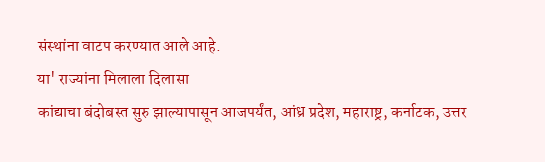संस्थांना वाटप करण्यात आले आहे.
या' राज्यांना मिलाला दिलासा
कांद्याचा बंदोबस्त सुरु झाल्यापासून आजपर्यंत, आंध्र प्रदेश, महाराष्ट्र, कर्नाटक, उत्तर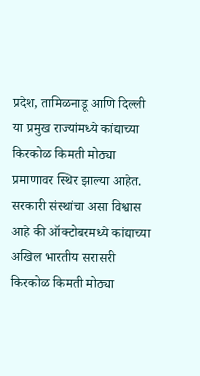प्रदेश, तामिळनाडू आणि दिल्ली या प्रमुख राज्यांमध्ये कांद्याच्या किरकोळ किमती मोठ्या प्रमाणावर स्थिर झाल्या आहेत. सरकारी संस्थांचा असा विश्वास आहे की ऑक्टोबरमध्ये कांद्याच्या अखिल भारतीय सरासरी किरकोळ किमती मोठ्या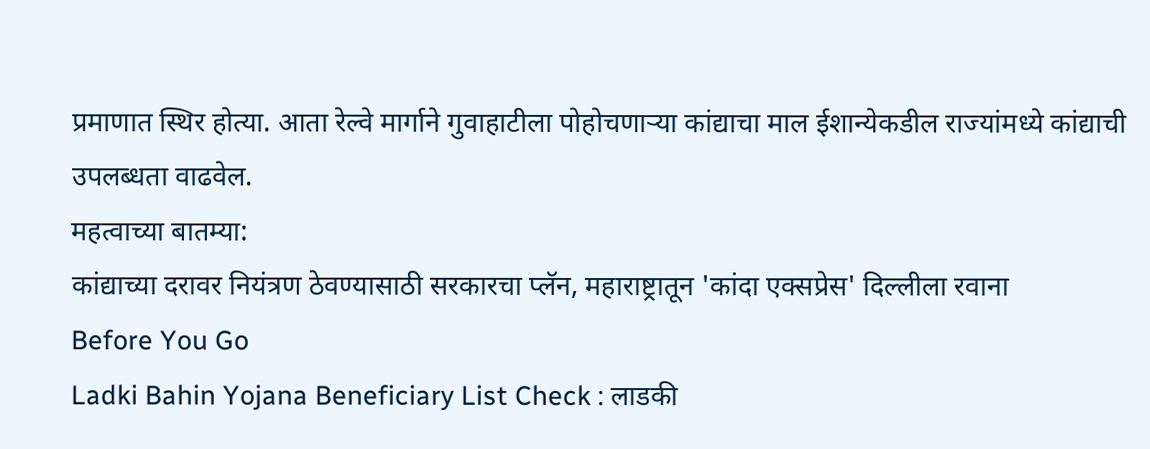प्रमाणात स्थिर होत्या. आता रेल्वे मार्गाने गुवाहाटीला पोहोचणाऱ्या कांद्याचा माल ईशान्येकडील राज्यांमध्ये कांद्याची उपलब्धता वाढवेल.
महत्वाच्या बातम्या:
कांद्याच्या दरावर नियंत्रण ठेवण्यासाठी सरकारचा प्लॅन, महाराष्ट्रातून 'कांदा एक्सप्रेस' दिल्लीला रवाना
Before You Go
Ladki Bahin Yojana Beneficiary List Check : लाडकी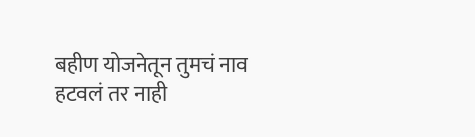बहीण योजनेतून तुमचं नाव हटवलं तर नाही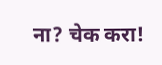ना? चेक करा!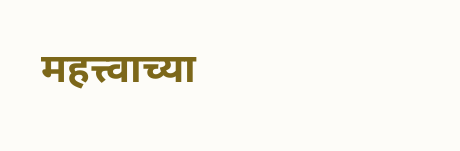महत्त्वाच्या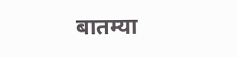बातम्या